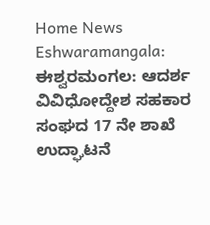Home News Eshwaramangala: ಈಶ್ವರಮಂಗಲ: ಆದರ್ಶ ವಿವಿಧೋದ್ದೇಶ ಸಹಕಾರ ಸಂಘದ 17 ನೇ ಶಾಖೆ ಉದ್ಘಾಟನೆ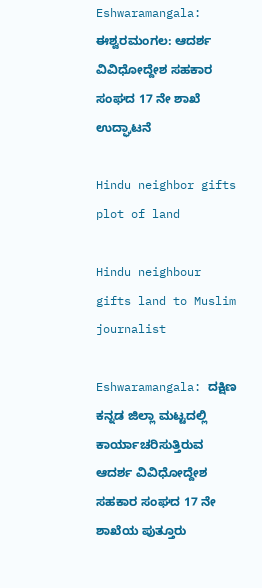Eshwaramangala: ಈಶ್ವರಮಂಗಲ: ಆದರ್ಶ ವಿವಿಧೋದ್ದೇಶ ಸಹಕಾರ ಸಂಘದ 17 ನೇ ಶಾಖೆ ಉದ್ಘಾಟನೆ

Hindu neighbor gifts plot of land

Hindu neighbour gifts land to Muslim journalist

Eshwaramangala: ದಕ್ಷಿಣ ಕನ್ನಡ ಜಿಲ್ಲಾ ಮಟ್ಟದಲ್ಲಿ ಕಾರ್ಯಾಚರಿಸುತ್ತಿರುವ ಆದರ್ಶ ವಿವಿಧೋದ್ದೇಶ ಸಹಕಾರ ಸಂಘದ 17 ನೇ ಶಾಖೆಯ ಪುತ್ತೂರು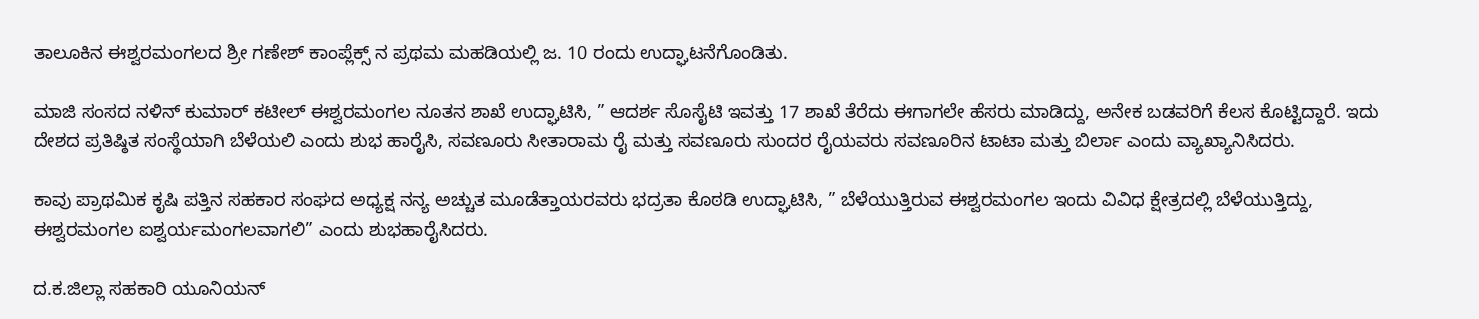ತಾಲೂಕಿನ ಈಶ್ವರಮಂಗಲದ ಶ್ರೀ ಗಣೇಶ್ ಕಾಂಪ್ಲೆಕ್ಸ್ ನ ಪ್ರಥಮ ಮಹಡಿಯಲ್ಲಿ ಜ. 10 ರಂದು ಉದ್ಘಾಟನೆಗೊಂಡಿತು.

ಮಾಜಿ ಸಂಸದ ನಳಿನ್ ಕುಮಾರ್ ಕಟೀಲ್ ಈಶ್ವರಮಂಗಲ ನೂತನ ಶಾಖೆ ಉದ್ಘಾಟಿಸಿ, ” ಆದರ್ಶ ಸೊಸೈಟಿ ಇವತ್ತು 17 ಶಾಖೆ ತೆರೆದು ಈಗಾಗಲೇ ಹೆಸರು ಮಾಡಿದ್ದು, ಅನೇಕ ಬಡವರಿಗೆ ಕೆಲಸ ಕೊಟ್ಟಿದ್ದಾರೆ. ಇದು ದೇಶದ ಪ್ರತಿಷ್ಠಿತ ಸಂಸ್ಥೆಯಾಗಿ ಬೆಳೆಯಲಿ ಎಂದು ಶುಭ ಹಾರೈಸಿ, ಸವಣೂರು ಸೀತಾರಾಮ ರೈ ಮತ್ತು ಸವಣೂರು ಸುಂದರ ರೈಯವರು ಸವಣೂರಿನ ಟಾಟಾ ಮತ್ತು ಬಿರ್ಲಾ ಎಂದು ವ್ಯಾಖ್ಯಾನಿಸಿದರು.

ಕಾವು ಪ್ರಾಥಮಿಕ ಕೃಷಿ ಪತ್ತಿನ ಸಹಕಾರ ಸಂಘದ ಅಧ್ಯಕ್ಷ ನನ್ಯ ಅಚ್ಚುತ ಮೂಡೆತ್ತಾಯರವರು ಭದ್ರತಾ ಕೊಠಡಿ ಉದ್ಘಾಟಿಸಿ, ” ಬೆಳೆಯುತ್ತಿರುವ ಈಶ್ವರಮಂಗಲ ಇಂದು ವಿವಿಧ ಕ್ಷೇತ್ರದಲ್ಲಿ ಬೆಳೆಯುತ್ತಿದ್ದು, ಈಶ್ವರಮಂಗಲ ಐಶ್ವರ್ಯಮಂಗಲವಾಗಲಿ” ಎಂದು ಶುಭಹಾರೈಸಿದರು.

ದ.ಕ.ಜಿಲ್ಲಾ ಸಹಕಾರಿ ಯೂನಿಯನ್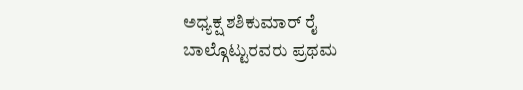ಅಧ್ಯಕ್ಷ ಶಶಿಕುಮಾ‌ರ್ ರೈ ಬಾಲ್ಗೊಟ್ಟುರವರು ಪ್ರಥಮ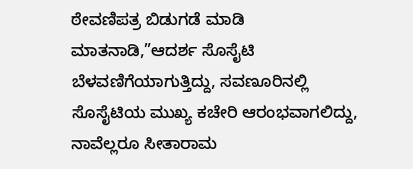ಠೇವಣಿಪತ್ರ ಬಿಡುಗಡೆ ಮಾಡಿ ಮಾತನಾಡಿ,”ಆದರ್ಶ ಸೊಸೈಟಿ ಬೆಳವಣಿಗೆಯಾಗುತ್ತಿದ್ದು, ಸವಣೂರಿನಲ್ಲಿ ಸೊಸೈಟಿಯ ಮುಖ್ಯ ಕಚೇರಿ ಆರಂಭವಾಗಲಿದ್ದು, ನಾವೆಲ್ಲರೂ ಸೀತಾರಾಮ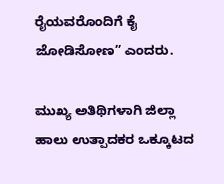ರೈಯವರೊಂದಿಗೆ ಕೈ ಜೋಡಿಸೋಣ” ಎಂದರು.

ಮುಖ್ಯ ಅತಿಥಿಗಳಾಗಿ ಜಿಲ್ಲಾ ಹಾಲು ಉತ್ಪಾದಕರ ಒಕ್ಕೂಟದ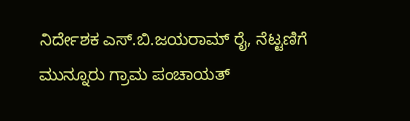ನಿರ್ದೇಶಕ ಎಸ್‌.ಬಿ.ಜಯರಾಮ್ ರೈ, ನೆಟ್ಟಣಿಗೆ ಮುನ್ನೂರು ಗ್ರಾಮ ಪಂಚಾಯತ್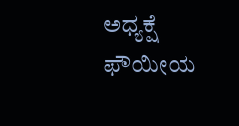ಅಧ್ಯಕ್ಷೆ ಫೌಯೀಯ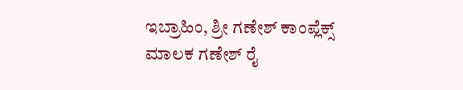ಇಬ್ರಾಹಿಂ, ಶ್ರೀ ಗಣೇಶ್ ಕಾಂಪ್ಲೆಕ್ಸ್ ಮಾಲಕ ಗಣೇಶ್ ರೈ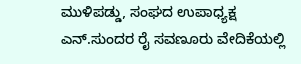ಮುಳಿಪಡ್ಡು, ಸಂಘದ ಉಪಾಧ್ಯಕ್ಷ ಎನ್.ಸುಂದರ ರೈ ಸವಣೂರು ವೇದಿಕೆಯಲ್ಲಿ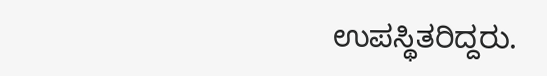ಉಪಸ್ಥಿತರಿದ್ದರು.